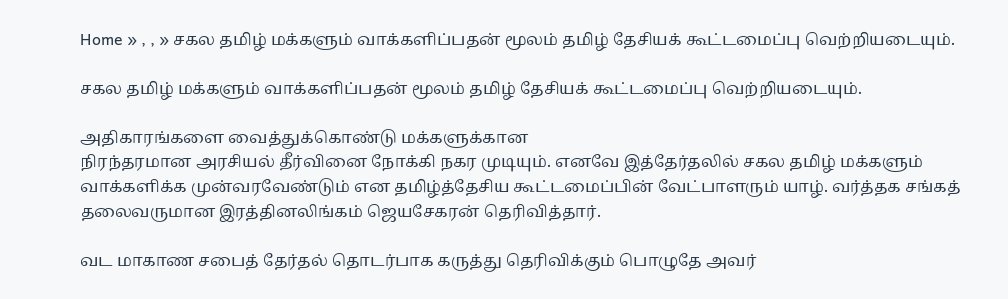Home » , , » சகல தமிழ் மக்களும் வாக்களிப்பதன் மூலம் தமிழ் தேசியக் கூட்டமைப்பு வெற்றியடையும்.

சகல தமிழ் மக்களும் வாக்களிப்பதன் மூலம் தமிழ் தேசியக் கூட்டமைப்பு வெற்றியடையும்.

அதிகாரங்களை வைத்துக்கொண்டு மக்களுக்கான
நிரந்தரமான அரசியல் தீர்வினை நோக்கி நகர முடியும். எனவே இத்தேர்தலில் சகல தமிழ் மக்களும் வாக்களிக்க முன்வரவேண்டும் என தமிழ்த்தேசிய கூட்டமைப்பின் வேட்பாளரும் யாழ். வர்த்தக சங்கத் தலைவருமான இரத்தினலிங்கம் ஜெயசேகரன் தெரிவித்தார்.

வட மாகாண சபைத் தேர்தல் தொடர்பாக கருத்து தெரிவிக்கும் பொழுதே அவர்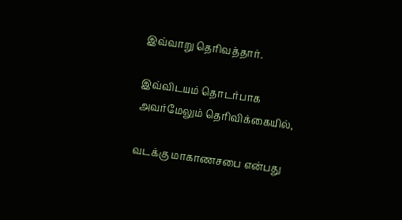இவ்வாறு தெரிவத்தார்.

இவ்விடயம் தொடர்பாக அவர்மேலும் தெரிவிக்கையில்,

வடக்கு மாகாணசபை என்பது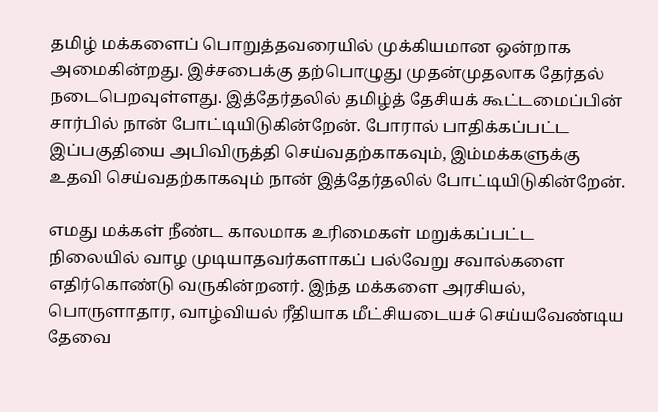தமிழ் மக்களைப் பொறுத்தவரையில் முக்கியமான ஒன்றாக அமைகின்றது. இச்சபைக்கு தற்பொழுது முதன்முதலாக தேர்தல் நடைபெறவுள்ளது. இத்தேர்தலில் தமிழ்த் தேசியக் கூட்டமைப்பின் சார்பில் நான் போட்டியிடுகின்றேன். போரால் பாதிக்கப்பட்ட இப்பகுதியை அபிவிருத்தி செய்வதற்காகவும், இம்மக்களுக்கு உதவி செய்வதற்காகவும் நான் இத்தேர்தலில் போட்டியிடுகின்றேன்.

எமது மக்கள் நீண்ட காலமாக உரிமைகள் மறுக்கப்பட்ட நிலையில் வாழ முடியாதவர்களாகப் பல்வேறு சவால்களை எதிர்கொண்டு வருகின்றனர். இந்த மக்களை அரசியல், பொருளாதார, வாழ்வியல் ரீதியாக மீட்சியடையச் செய்யவேண்டிய தேவை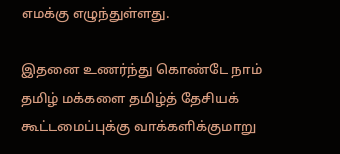எமக்கு எழுந்துள்ளது.

இதனை உணர்ந்து கொண்டே நாம் தமிழ் மக்களை தமிழ்த் தேசியக் கூட்டமைப்புக்கு வாக்களிக்குமாறு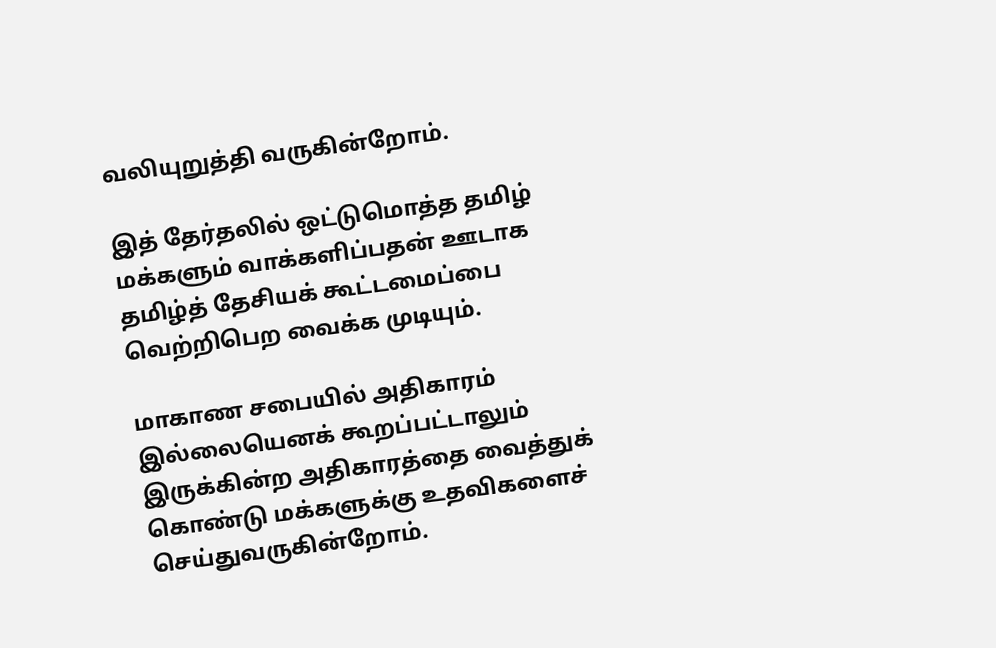வலியுறுத்தி வருகின்றோம்.

இத் தேர்தலில் ஒட்டுமொத்த தமிழ் மக்களும் வாக்களிப்பதன் ஊடாக தமிழ்த் தேசியக் கூட்டமைப்பை வெற்றிபெற வைக்க முடியும்.

மாகாண சபையில் அதிகாரம் இல்லையெனக் கூறப்பட்டாலும் இருக்கின்ற அதிகாரத்தை வைத்துக் கொண்டு மக்களுக்கு உதவிகளைச் செய்துவருகின்றோம்.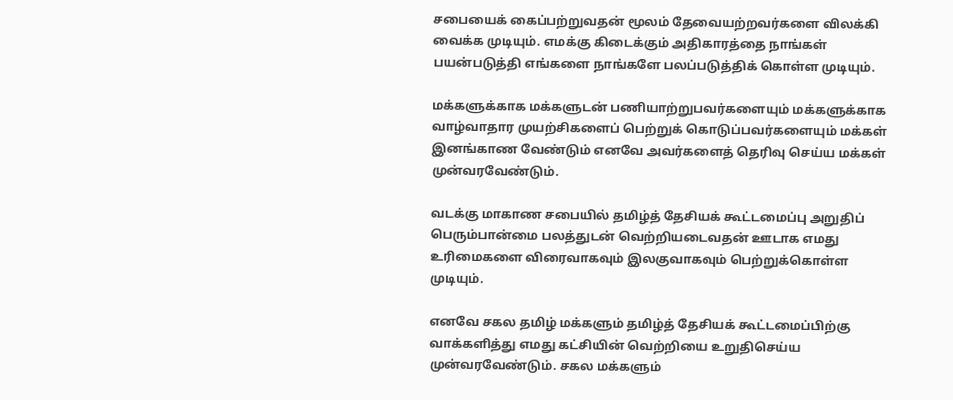சபையைக் கைப்பற்றுவதன் மூலம் தேவையற்றவர்களை விலக்கி வைக்க முடியும். எமக்கு கிடைக்கும் அதிகாரத்தை நாங்கள் பயன்படுத்தி எங்களை நாங்களே பலப்படுத்திக் கொள்ள முடியும்.

மக்களுக்காக மக்களுடன் பணியாற்றுபவர்களையும் மக்களுக்காக வாழ்வாதார முயற்சிகளைப் பெற்றுக் கொடுப்பவர்களையும் மக்கள் இனங்காண வேண்டும் எனவே அவர்களைத் தெரிவு செய்ய மக்கள் முன்வரவேண்டும்.

வடக்கு மாகாண சபையில் தமிழ்த் தேசியக் கூட்டமைப்பு அறுதிப் பெரும்பான்மை பலத்துடன் வெற்றியடைவதன் ஊடாக எமது உரிமைகளை விரைவாகவும் இலகுவாகவும் பெற்றுக்கொள்ள முடியும்.

எனவே சகல தமிழ் மக்களும் தமிழ்த் தேசியக் கூட்டமைப்பிற்கு வாக்களித்து எமது கட்சியின் வெற்றியை உறுதிசெய்ய முன்வரவேண்டும். சகல மக்களும்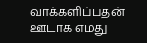வாக்களிப்பதன் ஊடாக எமது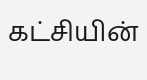கட்சியின்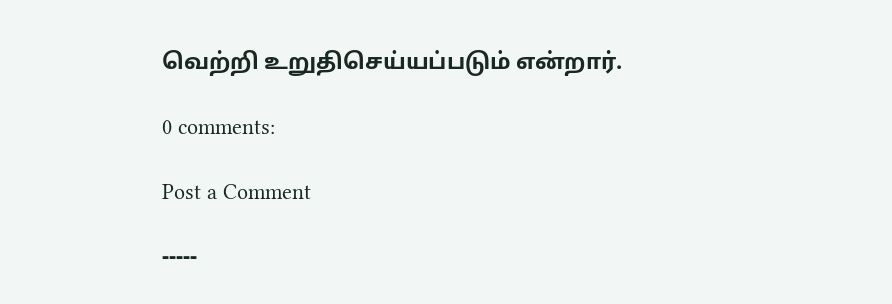வெற்றி உறுதிசெய்யப்படும் என்றார்.

0 comments:

Post a Comment

-----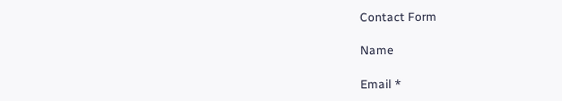Contact Form

Name

Email *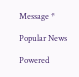Message *

Popular News

Powered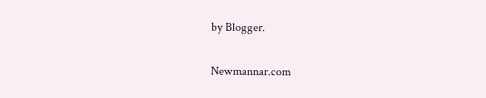by Blogger.

Newmannar.com